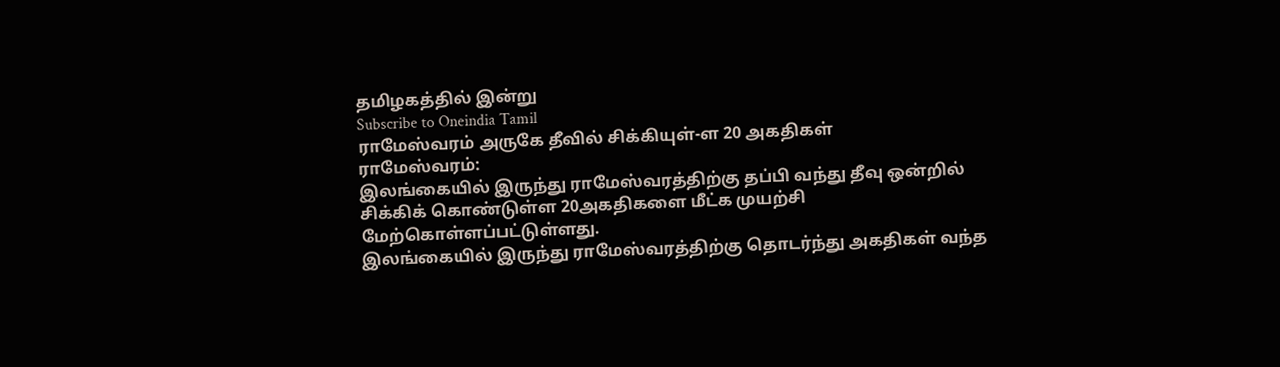தமிழகத்தில் இன்று
Subscribe to Oneindia Tamil
ராமேஸ்வரம் அருகே தீவில் சிக்கியுள்-ள 20 அகதிகள்
ராமேஸ்வரம்:
இலங்கையில் இருந்து ராமேஸ்வரத்திற்கு தப்பி வந்து தீவு ஒன்றில் சிக்கிக் கொண்டுள்ள 20அகதிகளை மீட்க முயற்சி மேற்கொள்ளப்பட்டுள்ளது.
இலங்கையில் இருந்து ராமேஸ்வரத்திற்கு தொடர்ந்து அகதிகள் வந்த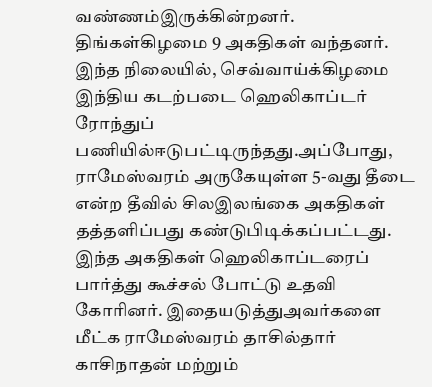வண்ணம்இருக்கின்றனர். திங்கள்கிழமை 9 அகதிகள் வந்தனர்.
இந்த நிலையில், செவ்வாய்க்கிழமை இந்திய கடற்படை ஹெலிகாப்டர் ரோந்துப் பணியில்ஈடுபட்டிருந்தது.அப்போது, ராமேஸ்வரம் அருகேயுள்ள 5-வது தீடை என்ற தீவில் சிலஇலங்கை அகதிகள் தத்தளிப்பது கண்டுபிடிக்கப்பட்டது.
இந்த அகதிகள் ஹெலிகாப்டரைப் பார்த்து கூச்சல் போட்டு உதவி கோரினர். இதையடுத்துஅவர்களை மீட்க ராமேஸ்வரம் தாசில்தார் காசிநாதன் மற்றும்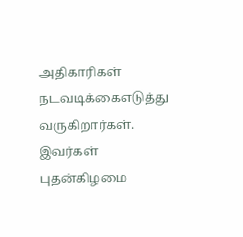அதிகாரிகள் நடவடிக்கைஎடுத்து வருகிறார்கள். இவர்கள் புதன்கிழமை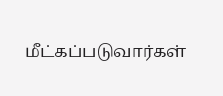மீட்கப்படுவார்கள்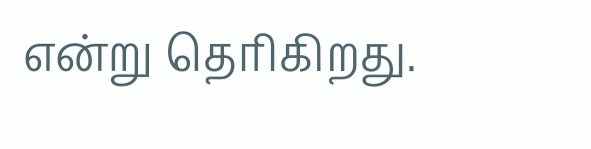என்று தெரிகிறது.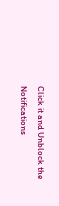Click it and Unblock the Notifications